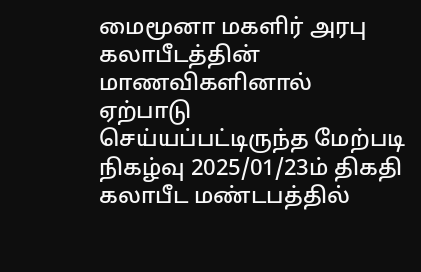மைமூனா மகளிர் அரபு கலாபீடத்தின் மாணவிகளினால் ஏற்பாடு செய்யப்பட்டிருந்த மேற்படி நிகழ்வு 2025/01/23ம் திகதி கலாபீட மண்டபத்தில்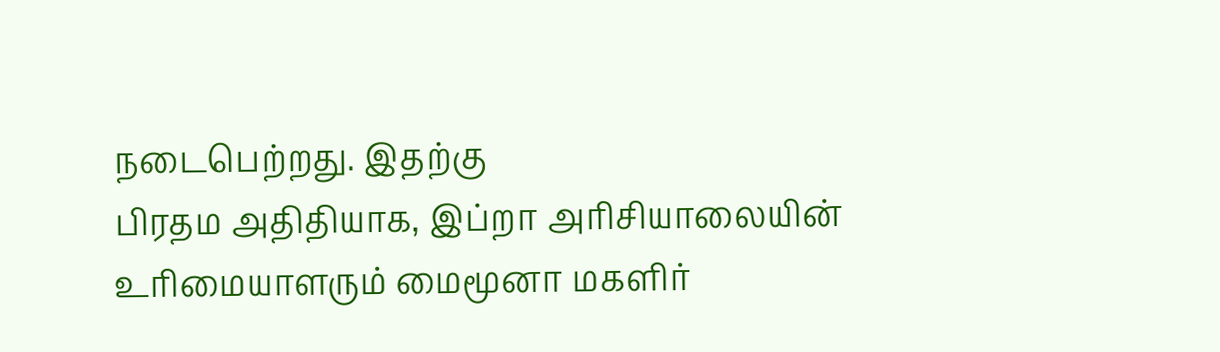நடைபெற்றது. இதற்கு
பிரதம அதிதியாக, இப்றா அரிசியாலையின் உரிமையாளரும் மைமூனா மகளிர்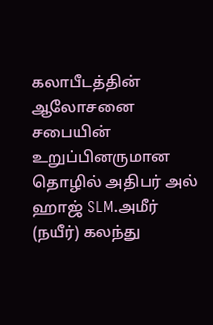கலாபீடத்தின் ஆலோசனை சபையின் உறுப்பினருமான தொழில் அதிபர் அல் ஹாஜ் SLM.அமீர் (நயீர்) கலந்து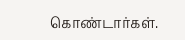கொண்டார்கள்.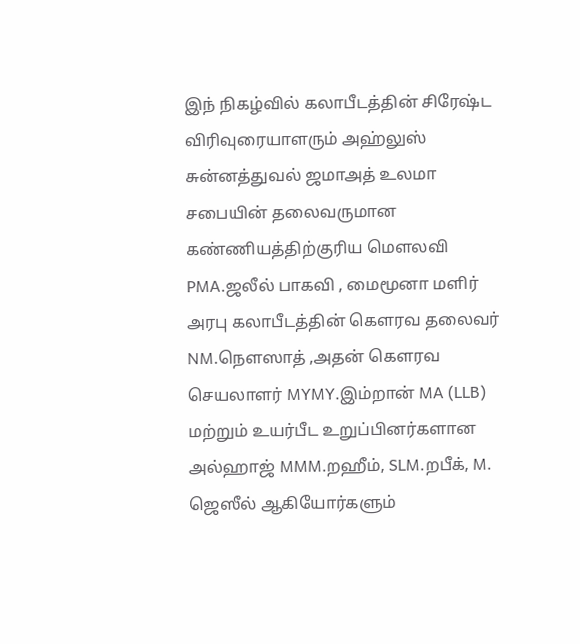இந் நிகழ்வில் கலாபீடத்தின் சிரேஷ்ட விரிவுரையாளரும் அஹ்லுஸ் சுன்னத்துவல் ஜமாஅத் உலமா சபையின் தலைவருமான கண்ணியத்திற்குரிய மௌலவி PMA.ஜலீல் பாகவி , மைமூனா மளிர் அரபு கலாபீடத்தின் கௌரவ தலைவர் NM.நௌஸாத் ,அதன் கௌரவ செயலாளர் MYMY.இம்றான் MA (LLB) மற்றும் உயர்பீட உறுப்பினர்களான அல்ஹாஜ் MMM.றஹீம், SLM.றபீக், M. ஜெஸீல் ஆகியோர்களும்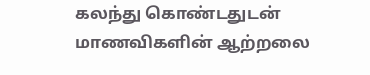கலந்து கொண்டதுடன் மாணவிகளின் ஆற்றலை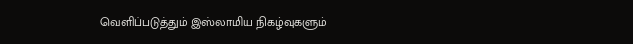வெளிப்படுத்தும் இஸ்லாமிய நிகழ்வுகளும்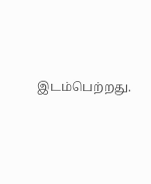இடம்பெற்றது.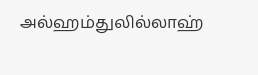அல்ஹம்துலில்லாஹ்